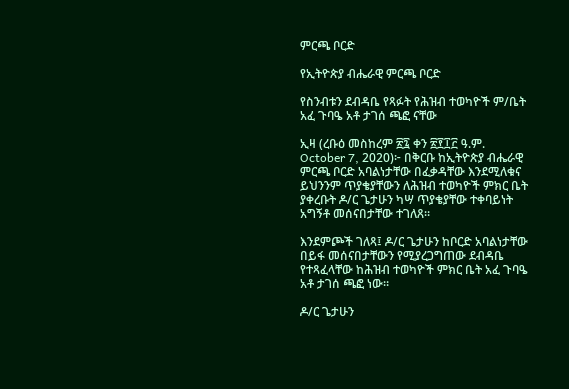ምርጫ ቦርድ

የኢትዮጵያ ብሔራዊ ምርጫ ቦርድ

የስንብቱን ደብዳቤ የጻፉት የሕዝብ ተወካዮች ም/ቤት አፈ ጉባዔ አቶ ታገሰ ጫፎ ናቸው

ኢዛ (ረቡዕ መስከረም ፳፯ ቀን ፳፻፲፫ ዓ.ም. October 7, 2020)፦ በቅርቡ ከኢትዮጵያ ብሔራዊ ምርጫ ቦርድ አባልነታቸው በፈቃዳቸው እንደሚለቁና ይህንንም ጥያቄያቸውን ለሕዝብ ተወካዮች ምክር ቤት ያቀረቡት ዶ/ር ጌታሁን ካሣ ጥያቄያቸው ተቀባይነት አግኝቶ መሰናበታቸው ተገለጸ።

እንደምጮች ገለጻ፤ ዶ/ር ጌታሁን ከቦርድ አባልነታቸው በይፋ መሰናበታቸውን የሚያረጋግጠው ደብዳቤ የተጻፈላቸው ከሕዝብ ተወካዮች ምክር ቤት አፈ ጉባዔ አቶ ታገሰ ጫፎ ነው።

ዶ/ር ጌታሁን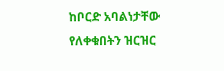ከቦርድ አባልነታቸው የለቀቁበትን ዝርዝር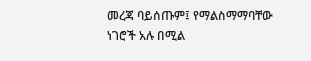መረጃ ባይሰጡም፤ የማልስማማባቸው ነገሮች አሉ በሚል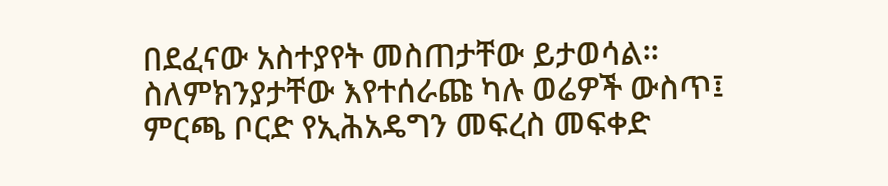በደፈናው አስተያየት መስጠታቸው ይታወሳል። ስለምክንያታቸው እየተሰራጩ ካሉ ወሬዎች ውስጥ፤ ምርጫ ቦርድ የኢሕአዴግን መፍረስ መፍቀድ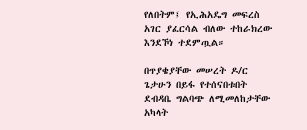የለበትም፤ የኢሕአዴግ መፍረስ አገር ያፈርሳል ብለው ተከራክረው እንደኾነ ተደምጧል።

በጥያቄያቸው መሠረት ዶ/ር ጌታሁን በይፋ የተሰናበቱበት ደብዳቤ ግልባጭ ለሚመለከታቸው አካላት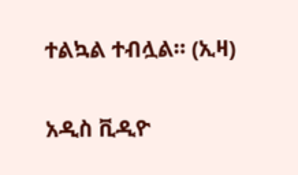ተልኳል ተብሏል። (ኢዛ)

አዲስ ቪዲዮ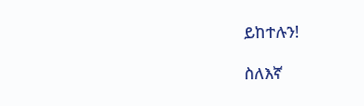ይከተሉን!

ስለእኛ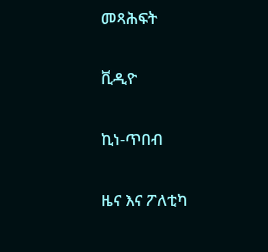መጻሕፍት

ቪዲዮ

ኪነ-ጥበብ

ዜና እና ፖለቲካ